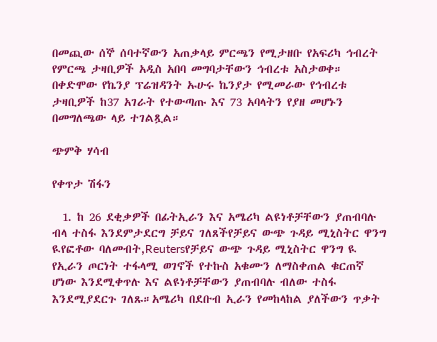በመጪው ሰኞ ሰባተኛውን አጠቃላይ ምርጫን የሚታዘቡ የአፍሪካ ኅብረት የምርጫ ታዛቢዎች አዲስ አበባ መግባታቸውን ኅብረቱ አስታወቀ። በቀድሞው የኬንያ ፕሬዝዳንት ኡሁሩ ኬንያታ የሚመራው የኅብረቱ ታዛቢዎች ከ37 አገራት የተውጣጡ እና 73 አባላትን የያዘ መሆኑን በመግለጫው ላይ ተገልጿል።

ጭምቅ ሃሳብ

የቀጥታ ሽፋን

  1. ከ 26 ደቂቃዎች በፊትኢራን እና አሜሪካ ልዩነቶቻቸውን ያጠብባሉ ብላ ተስፋ እንደምታደርግ ቻይና ገለጸችየቻይና ውጭ ጉዳይ ሚኒስትር ዋንግ ዪየፎቶው ባለመብት,Reutersየቻይና ውጭ ጉዳይ ሚኒስትር ዋንግ ዪ የኢራን ጦርነት ተፋላሚ ወገኖች የተኩስ አቁሙን ለማስቀጠል ቁርጠኛ ሆነው እንደሚቀጥሉ እና ልዩነቶቻቸውን ያጠብባሉ ብለው ተስፋ እንደሚያደርጉ ገለጹ።አሜሪካ በደቡብ ኢራን የመከላከል ያለችውን ጥቃት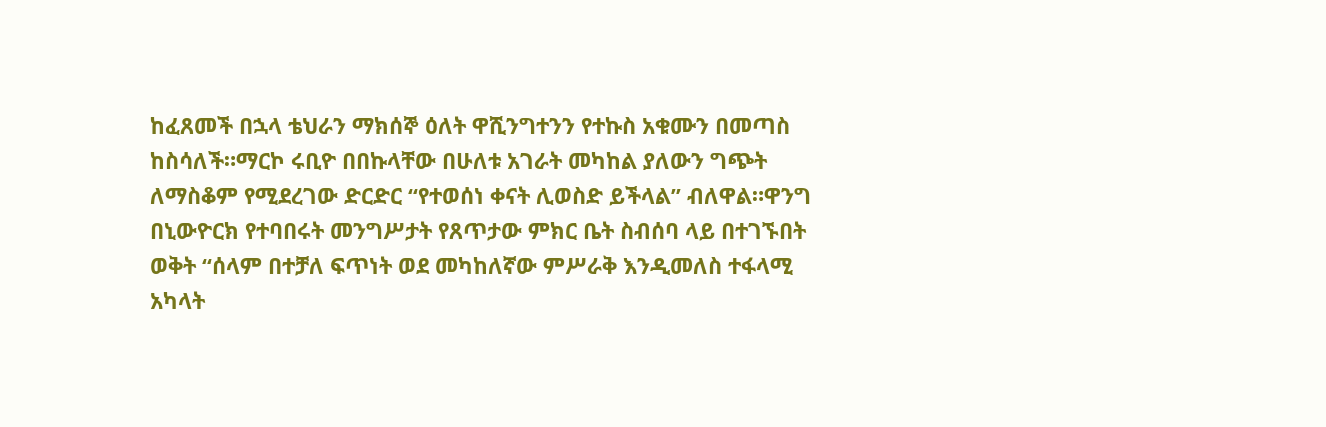ከፈጸመች በኋላ ቴህራን ማክሰኞ ዕለት ዋሺንግተንን የተኩስ አቁሙን በመጣስ ከስሳለች።ማርኮ ሩቢዮ በበኩላቸው በሁለቱ አገራት መካከል ያለውን ግጭት ለማስቆም የሚደረገው ድርድር “የተወሰነ ቀናት ሊወስድ ይችላል” ብለዋል።ዋንግ በኒውዮርክ የተባበሩት መንግሥታት የጸጥታው ምክር ቤት ስብሰባ ላይ በተገኙበት ወቅት “ሰላም በተቻለ ፍጥነት ወደ መካከለኛው ምሥራቅ እንዲመለስ ተፋላሚ አካላት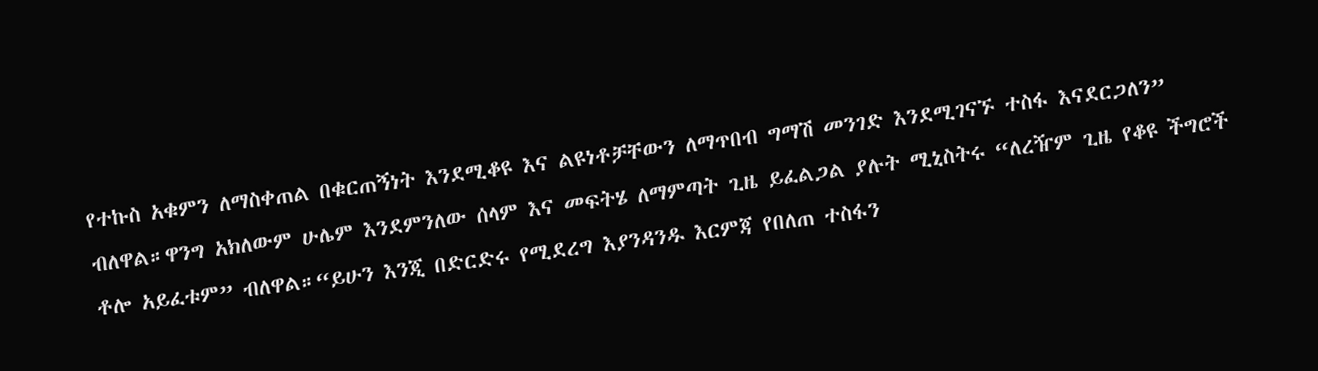የተኩስ አቁምን ለማስቀጠል በቁርጠኝነት እንደሚቆዩ እና ልዩነቶቻቸውን ለማጥበብ ግማሽ መንገድ እንደሚገናኙ ተስፋ እናደርጋለን” ብለዋል።ዋንግ አክለውም ሁሌም እንደምንለው ሰላም እና መፍትሄ ለማምጣት ጊዜ ይፈልጋል ያሉት ሚኒስትሩ “ለረዥም ጊዜ የቆዩ ችግሮች ቶሎ አይፈቱም” ብለዋል።“ይሁን እንጂ በድርድሩ የሚደረግ እያንዳንዱ እርምጃ የበለጠ ተስፋን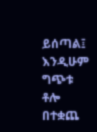ይሰጣል፤ እንዲሁም ግጭቱ ቶሎ በተቋጨ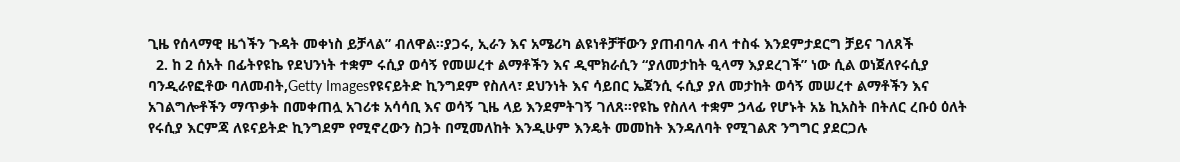ጊዜ የሰላማዊ ዜጎችን ጉዳት መቀነስ ይቻላል” ብለዋል።ያጋሩ, ኢራን እና አሜሪካ ልዩነቶቻቸውን ያጠብባሉ ብላ ተስፋ እንደምታደርግ ቻይና ገለጸች
  2. ከ 2 ሰአት በፊትየዩኬ የደህንነት ተቋም ሩሲያ ወሳኝ የመሠረተ ልማቶችን እና ዲሞክራሲን “ያለመታከት ዒላማ እያደረገች” ነው ሲል ወነጀለየሩሲያ ባንዲራየፎቶው ባለመብት,Getty Imagesየዩናይትድ ኪንግደም የስለላ፣ ደህንነት እና ሳይበር ኤጀንሲ ሩሲያ ያለ መታከት ወሳኝ መሠረተ ልማቶችን እና አገልግሎቶችን ማጥቃት በመቀጠሏ አገሪቱ አሳሳቢ እና ወሳኝ ጊዜ ላይ እንደምትገኝ ገለጸ።የዩኬ የስለላ ተቋም ኃላፊ የሆኑት አኔ ኪአስት በትለር ረቡዕ ዕለት የሩሲያ እርምጃ ለዩናይትድ ኪንግደም የሚኖረውን ስጋት በሚመለከት እንዲሁም እንዴት መመከት እንዳለባት የሚገልጽ ንግግር ያደርጋሉ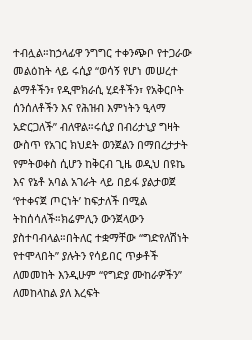ተብሏል።ከኃላፊዋ ንግግር ተቀንጭቦ የተጋራው መልዕከት ላይ ሩሲያ “ወሳኝ የሆነ መሠረተ ልማቶችን፣ የዲሞክራሲ ሂደቶችን፣ የአቅርቦት ሰንሰለቶችን እና የሕዝብ እምነትን ዒላማ አድርጋለች” ብለዋል።ሩሲያ በብሪታኒያ ግዛት ውስጥ የአገር ክህደት ወንጀልን በማበረታታት የምትወቀስ ሲሆን ከቅርብ ጊዜ ወዲህ በዩኬ እና የኔቶ አባል አገራት ላይ በይፋ ያልታወጀ ‘የተቀናጀ ጦርነት’ ከፍታለች በሚል ትከሰሳለች።ክሬምሊን ውንጀላውን ያስተባብላል።በትለር ተቋማቸው “ግድየለሽነት የተሞላበት” ያሉትን የሳይበር ጥቃቶች ለመመከት እንዲሁም “የግድያ ሙከራዎችን” ለመከላከል ያለ እረፍት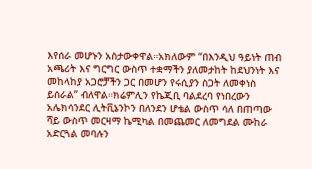እየሰራ መሆኑን አስታውቀዋል።አክለውም “በእንዲህ ዓይነት ጠብ አጫሪት እና ግርግር ውስጥ ተቋማችን ያለመታከት ከደህንነት እና መከላከያ አጋሮቻችን ጋር በመሆን የሩሲያን ስጋት ለመቀነስ ይሰራል” ብለዋል።ክሬምሊን የኬጂቢ ባልደረባ የነበረውን አሌክሳንደር ሊትቪኔንኮን በለንደን ሆቴል ውስጥ ሳለ በጠጣው ሻይ ውስጥ መርዛማ ኬሚካል በመጨመር ለመግደል ሙከራ አድርጓል መባሉን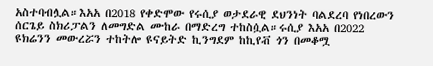አስተባብሏል።እአአ በ2018 የቀድሞው የሩሲያ ወታደራዊ ደህንነት ባልደረባ የነበረውን ሰርጌይ ስክሪፓልን ለመግድል ሙከራ በማድረግ ተከስሷል።ሩሲያ እአአ በ2022 ዩክሬንን መውረሯን ተከትሎ ዩናይትድ ኪንግደም ከኪየቭ ጎን በመቆሟ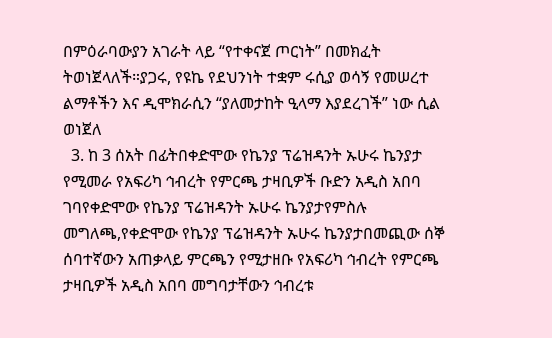በምዕራባውያን አገራት ላይ “የተቀናጀ ጦርነት” በመክፈት ትወነጀላለች።ያጋሩ, የዩኬ የደህንነት ተቋም ሩሲያ ወሳኝ የመሠረተ ልማቶችን እና ዲሞክራሲን “ያለመታከት ዒላማ እያደረገች” ነው ሲል ወነጀለ
  3. ከ 3 ሰአት በፊትበቀድሞው የኬንያ ፕሬዝዳንት ኡሁሩ ኬንያታ የሚመራ የአፍሪካ ኅብረት የምርጫ ታዛቢዎች ቡድን አዲስ አበባ ገባየቀድሞው የኬንያ ፕሬዝዳንት ኡሁሩ ኬንያታየምስሉ መግለጫ,የቀድሞው የኬንያ ፕሬዝዳንት ኡሁሩ ኬንያታበመጪው ሰኞ ሰባተኛውን አጠቃላይ ምርጫን የሚታዘቡ የአፍሪካ ኅብረት የምርጫ ታዛቢዎች አዲስ አበባ መግባታቸውን ኅብረቱ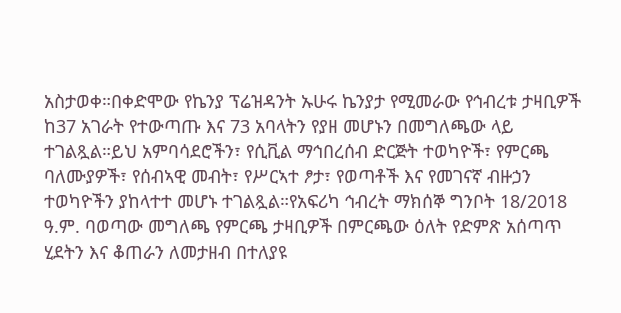አስታወቀ።በቀድሞው የኬንያ ፕሬዝዳንት ኡሁሩ ኬንያታ የሚመራው የኅብረቱ ታዛቢዎች ከ37 አገራት የተውጣጡ እና 73 አባላትን የያዘ መሆኑን በመግለጫው ላይ ተገልጿል።ይህ አምባሳደሮችን፣ የሲቪል ማኅበረሰብ ድርጅት ተወካዮች፣ የምርጫ ባለሙያዎች፣ የሰብኣዊ መብት፣ የሥርኣተ ፆታ፣ የወጣቶች እና የመገናኛ ብዙኃን ተወካዮችን ያከላተተ መሆኑ ተገልጿል።የአፍሪካ ኅብረት ማክሰኞ ግንቦት 18/2018 ዓ.ም. ባወጣው መግለጫ የምርጫ ታዛቢዎች በምርጫው ዕለት የድምጽ አሰጣጥ ሂደትን እና ቆጠራን ለመታዘብ በተለያዩ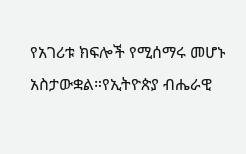የአገሪቱ ክፍሎች የሚሰማሩ መሆኑ አስታውቋል።የኢትዮጵያ ብሔራዊ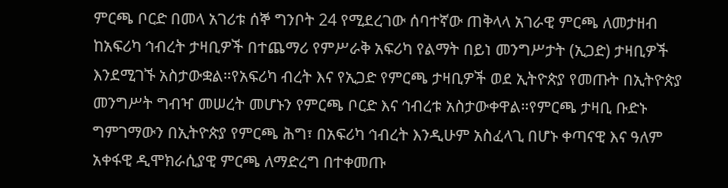ምርጫ ቦርድ በመላ አገሪቱ ሰኞ ግንቦት 24 የሚደረገው ሰባተኛው ጠቅላላ አገራዊ ምርጫ ለመታዘብ ከአፍሪካ ኅብረት ታዛቢዎች በተጨማሪ የምሥራቅ አፍሪካ የልማት በይነ መንግሥታት (ኢጋድ) ታዛቢዎች እንደሚገኙ አስታውቋል።የአፍሪካ ብረት እና የኢጋድ የምርጫ ታዛቢዎች ወደ ኢትዮጵያ የመጡት በኢትዮጵያ መንግሥት ግብዣ መሠረት መሆኑን የምርጫ ቦርድ እና ኅብረቱ አስታውቀዋል።የምርጫ ታዛቢ ቡድኑ ግምገማውን በኢትዮጵያ የምርጫ ሕግ፣ በአፍሪካ ኅብረት እንዲሁም አስፈላጊ በሆኑ ቀጣናዊ እና ዓለም አቀፋዊ ዲሞክራሲያዊ ምርጫ ለማድረግ በተቀመጡ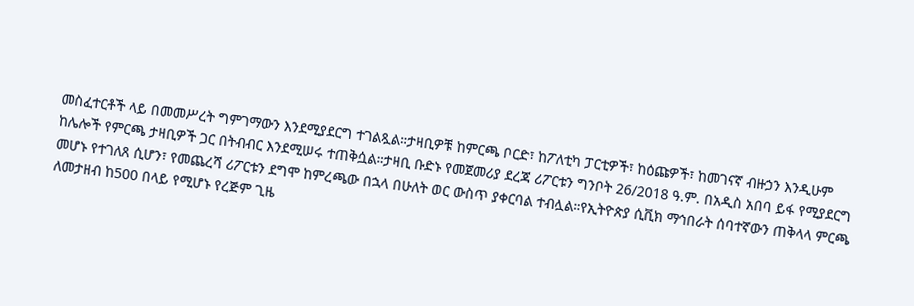መስፈተርቶች ላይ በመመሥረት ግምገማውን እንደሚያደርግ ተገልጿል።ታዛቢዎቹ ከምርጫ ቦርድ፣ ከፖለቲካ ፓርቲዎች፣ ከዕጩዎች፣ ከመገናኛ ብዙኃን እንዲሁም ከሌሎች የምርጫ ታዛቢዎች ጋር በትብብር እንደሚሠሩ ተጠቅሷል።ታዛቢ ቡድኑ የመጀመሪያ ደረጃ ሪፖርቱን ግንቦት 26/2018 ዓ.ም. በአዲስ አበባ ይፋ የሚያደርግ መሆኑ የተገለጸ ሲሆን፣ የመጨረሻ ሪፖርቱን ደግሞ ከምረጫው በኋላ በሁለት ወር ውስጥ ያቀርባል ተብሏል።የኢትዮጵያ ሲቪክ ማኅበራት ሰባተኛውን ጠቅላላ ምርጫ ለመታዘብ ከ500 በላይ የሚሆኑ የረጅም ጊዜ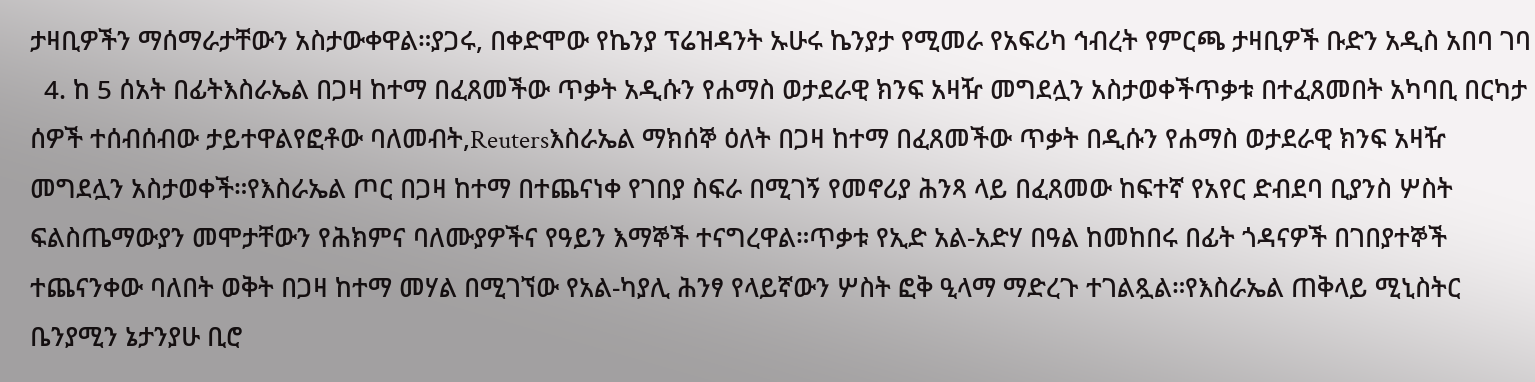ታዛቢዎችን ማሰማራታቸውን አስታውቀዋል።ያጋሩ, በቀድሞው የኬንያ ፕሬዝዳንት ኡሁሩ ኬንያታ የሚመራ የአፍሪካ ኅብረት የምርጫ ታዛቢዎች ቡድን አዲስ አበባ ገባ
  4. ከ 5 ሰአት በፊትእስራኤል በጋዛ ከተማ በፈጸመችው ጥቃት አዲሱን የሐማስ ወታደራዊ ክንፍ አዛዥ መግደሏን አስታወቀችጥቃቱ በተፈጸመበት አካባቢ በርካታ ሰዎች ተሰብሰብው ታይተዋልየፎቶው ባለመብት,Reutersእስራኤል ማክሰኞ ዕለት በጋዛ ከተማ በፈጸመችው ጥቃት በዲሱን የሐማስ ወታደራዊ ክንፍ አዛዥ መግደሏን አስታወቀች።የእስራኤል ጦር በጋዛ ከተማ በተጨናነቀ የገበያ ስፍራ በሚገኝ የመኖሪያ ሕንጻ ላይ በፈጸመው ከፍተኛ የአየር ድብደባ ቢያንስ ሦስት ፍልስጤማውያን መሞታቸውን የሕክምና ባለሙያዎችና የዓይን እማኞች ተናግረዋል።ጥቃቱ የኢድ አል-አድሃ በዓል ከመከበሩ በፊት ጎዳናዎች በገበያተኞች ተጨናንቀው ባለበት ወቅት በጋዛ ከተማ መሃል በሚገኘው የአል-ካያሊ ሕንፃ የላይኛውን ሦስት ፎቅ ዒላማ ማድረጉ ተገልጿል።የእስራኤል ጠቅላይ ሚኒስትር ቤንያሚን ኔታንያሁ ቢሮ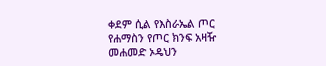ቀደም ሲል የእስራኤል ጦር የሐማስን የጦር ክንፍ አዛዥ መሐመድ ኦዴህን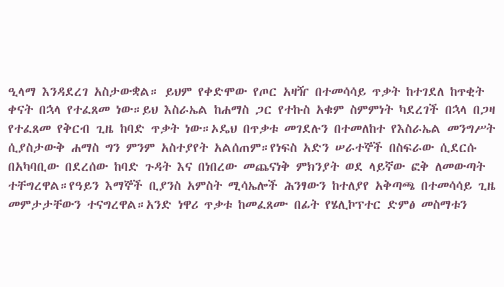ዒላማ እንዳደረገ አስታውቋል። ይህም የቀድሞው የጦር አዛዥ በተመሳሳይ ጥቃት ከተገደለ ከጥቂት ቀናት በኋላ የተፈጸመ ነው።ይህ እስራኤል ከሐማስ ጋር የተኩስ አቁም ስምምነት ካደረገች በኋላ በጋዛ የተፈጸመ የቅርብ ጊዜ ከባድ ጥቃት ነው።ኦዴህ በጥቃቱ መገደሉን በተመለከተ የእስራኤል መንግሥት ሲያስታውቅ ሐማስ ግን ምንም አስተያየት አልሰጠም።የነፍስ አድን ሠራተኞች በስፍራው ሲደርሱ በአካባቢው በደረሰው ከባድ ጉዳት እና በነበረው መጨናነቅ ምክንያት ወደ ላይኛው ፎቅ ለመውጣት ተቸግረዋል።የዓይን እማኞች ቢያንስ አምስት ሚሳኤሎች ሕንፃውን ከተለያየ አቅጣጫ በተመሳሳይ ጊዜ መምታታቸውን ተናግረዋል።አንድ ነዋሪ ጥቃቱ ከመፈጸሙ በፊት የሄሊኮፕተር ድምፅ መስማቱን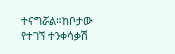ተናግሯል።ከቦታው የተገኘ ተንቀሳቃሽ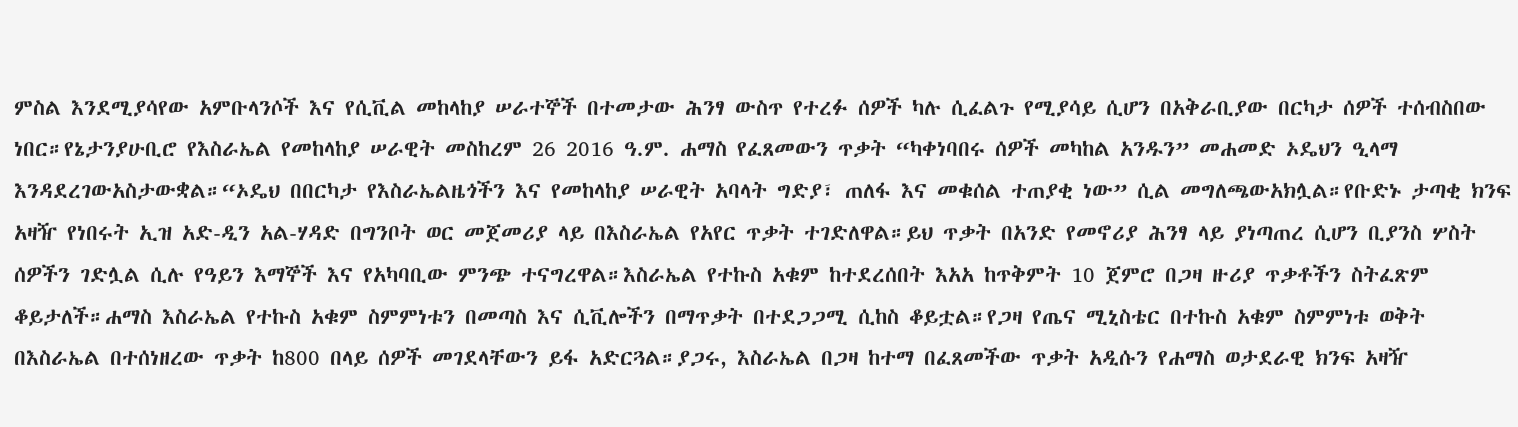ምስል እንደሚያሳየው አምቡላንሶች እና የሲቪል መከላከያ ሠራተኞች በተመታው ሕንፃ ውስጥ የተረፉ ሰዎች ካሉ ሲፈልጉ የሚያሳይ ሲሆን በአቅራቢያው በርካታ ሰዎች ተሰብስበው ነበር።የኔታንያሁቢሮ የእስራኤል የመከላከያ ሠራዊት መስከረም 26 2016 ዓ.ም. ሐማስ የፈጸመውን ጥቃት “ካቀነባበሩ ሰዎች መካከል አንዱን” መሐመድ ኦዴህን ዒላማ እንዳደረገውአስታውቋል።“ኦዴህ በበርካታ የእስራኤልዜጎችን እና የመከላከያ ሠራዊት አባላት ግድያ፣ ጠለፋ እና መቁሰል ተጠያቂ ነው” ሲል መግለጫውአክሏል።የቡድኑ ታጣቂ ክንፍ አዛዥ የነበሩት ኢዝ አድ-ዲን አል-ሃዳድ በግንቦት ወር መጀመሪያ ላይ በእስራኤል የአየር ጥቃት ተገድለዋል።ይህ ጥቃት በአንድ የመኖሪያ ሕንፃ ላይ ያነጣጠረ ሲሆን ቢያንስ ሦስት ሰዎችን ገድሏል ሲሉ የዓይን እማኞች እና የአካባቢው ምንጭ ተናግረዋል።እስራኤል የተኩስ አቁም ከተደረሰበት እአአ ከጥቅምት 10 ጀምሮ በጋዛ ዙሪያ ጥቃቶችን ስትፈጽም ቆይታለች።ሐማስ እስራኤል የተኩስ አቁም ስምምነቱን በመጣስ እና ሲቪሎችን በማጥቃት በተደጋጋሚ ሲከስ ቆይቷል።የጋዛ የጤና ሚኒስቴር በተኩስ አቁም ስምምነቱ ወቅት በእስራኤል በተሰነዘረው ጥቃት ከ800 በላይ ሰዎች መገደላቸውን ይፋ አድርጓል።ያጋሩ, እስራኤል በጋዛ ከተማ በፈጸመችው ጥቃት አዲሱን የሐማስ ወታደራዊ ክንፍ አዛዥ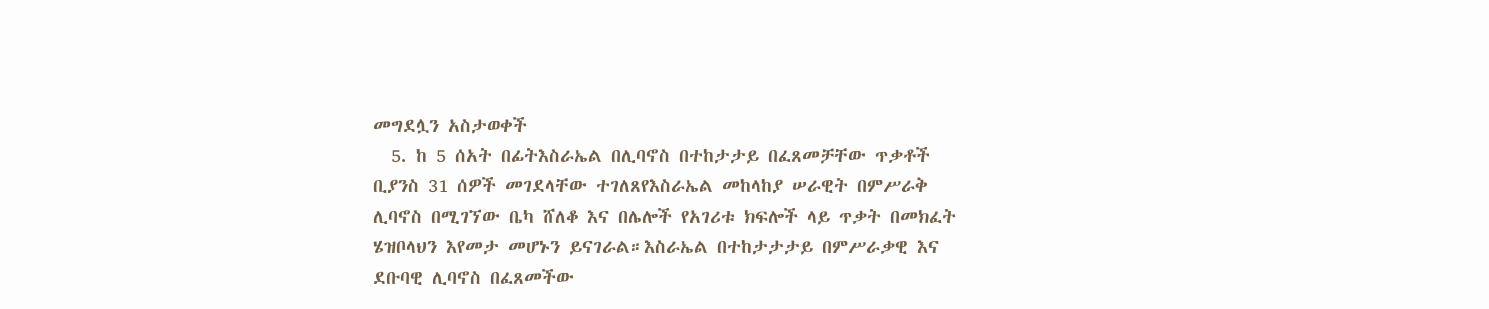መግደሏን አስታወቀች
  5. ከ 5 ሰአት በፊትእስራኤል በሊባኖስ በተከታታይ በፈጸመቻቸው ጥቃቶች ቢያንስ 31 ሰዎች መገደላቸው ተገለጸየእስራኤል መከላከያ ሠራዊት በምሥራቅ ሊባኖስ በሚገኘው ቤካ ሸለቆ እና በሌሎች የአገሪቱ ክፍሎች ላይ ጥቃት በመክፈት ሄዝቦላህን እየመታ መሆኑን ይናገራል።እስራኤል በተከታታታይ በምሥራቃዊ እና ደቡባዊ ሊባኖስ በፈጸመችው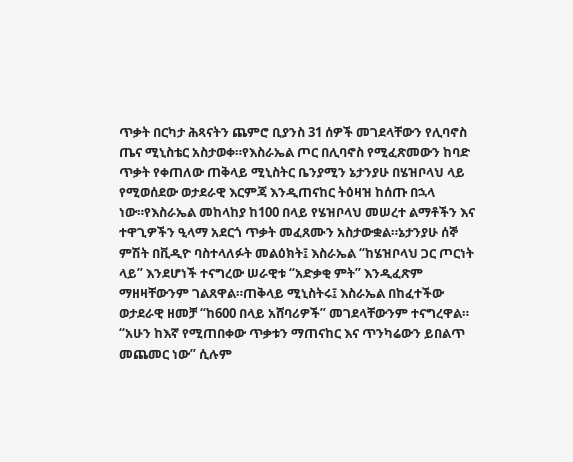ጥቃት በርካታ ሕጻናትን ጨምሮ ቢያንስ 31 ሰዎች መገደላቸውን የሊባኖስ ጤና ሚኒስቴር አስታወቀ።የእስራኤል ጦር በሊባኖስ የሚፈጽመውን ከባድ ጥቃት የቀጠለው ጠቅላይ ሚኒስትር ቤንያሚን ኔታንያሁ በሄዝቦላህ ላይ የሚወሰደው ወታደራዊ እርምጃ እንዲጠናከር ትዕዛዝ ከሰጡ በኋላ ነው።የእስራኤል መከላከያ ከ100 በላይ የሄዝቦላህ መሠረተ ልማቶችን እና ተዋጊዎችን ዒላማ አደርጎ ጥቃት መፈጸሙን አስታውቋል።ኔታንያሁ ሰኞ ምሽት በቪዲዮ ባስተላለፉት መልዕክት፤ እስራኤል “ከሄዝቦላህ ጋር ጦርነት ላይ” እንደሆነች ተናግረው ሠራዊቱ “አድቃቂ ምት” እንዲፈጽም ማዘዛቸውንም ገልጸዋል።ጠቅላይ ሚኒስትሩ፤ እስራኤል በከፈተችው ወታደራዊ ዘመቻ “ከ600 በላይ አሸባሪዎች” መገደላቸውንም ተናግረዋል። “አሁን ከእኛ የሚጠበቀው ጥቃቱን ማጠናከር እና ጥንካሬውን ይበልጥ መጨመር ነው” ሲሉም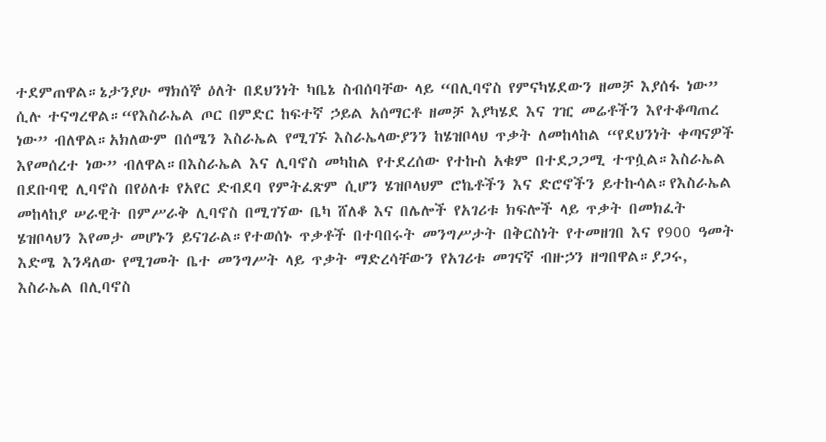ተደምጠዋል።ኔታንያሁ ማክሰኞ ዕለት በደህንነት ካቤኔ ስብሰባቸው ላይ “በሊባኖስ የምናካሄደውን ዘመቻ እያሰፋ ነው” ሲሉ ተናግረዋል።“የእስራኤል ጦር በምድር ከፍተኛ ኃይል አሰማርቶ ዘመቻ እያካሄደ እና ገዢ መሬቶችን እየተቆጣጠረ ነው” ብለዋል።አክለውም በሰሜን እስራኤል የሚገኙ እስራኤላውያንን ከሄዝቦላህ ጥቃት ለመከላከል “የደህንነት ቀጣናዎች እየመሰረተ ነው” ብለዋል።በእስራኤል እና ሊባኖስ መካከል የተደረሰው የተኩስ አቁም በተደጋጋሚ ተጥሷል።እስራኤል በደቡባዊ ሊባኖስ በየዕለቱ የአየር ድብደባ የምትፈጽም ሲሆን ሄዝቦላህም ሮኬቶችን እና ድሮኖችን ይተኩሳል።የእስራኤል መከላከያ ሠራዊት በምሥራቅ ሊባኖስ በሚገኘው ቤካ ሸለቆ እና በሌሎች የአገሪቱ ክፍሎች ላይ ጥቃት በመክፈት ሄዝቦላህን እየመታ መሆኑን ይናገራል።የተወሰኑ ጥቃቶች በተባበሩት መንግሥታት በቅርስነት የተመዘገበ እና የ900 ዓመት እድሜ እንዳለው የሚገመት ቤተ መንግሥት ላይ ጥቃት ማድረሳቸውን የአገሪቱ መገናኛ ብዙኃን ዘግበዋል።ያጋሩ, እስራኤል በሊባኖስ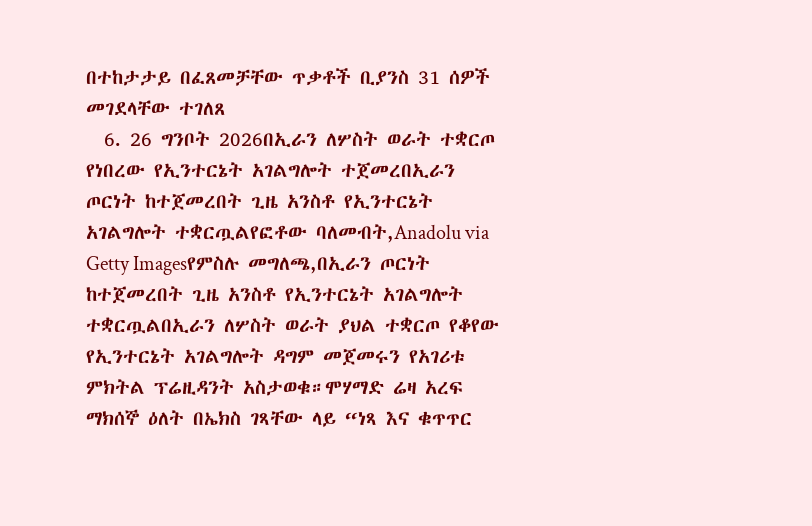በተከታታይ በፈጸመቻቸው ጥቃቶች ቢያንስ 31 ሰዎች መገደላቸው ተገለጸ
  6. 26 ግንቦት 2026በኢራን ለሦስት ወራት ተቋርጦ የነበረው የኢንተርኔት አገልግሎት ተጀመረበኢራን ጦርነት ከተጀመረበት ጊዜ አንስቶ የኢንተርኔት አገልግሎት ተቋርጧልየፎቶው ባለመብት,Anadolu via Getty Imagesየምስሉ መግለጫ,በኢራን ጦርነት ከተጀመረበት ጊዜ አንስቶ የኢንተርኔት አገልግሎት ተቋርጧልበኢራን ለሦስት ወራት ያህል ተቋርጦ የቆየው የኢንተርኔት አገልግሎት ዳግም መጀመሩን የአገሪቱ ምክትል ፕሬዚዳንት አስታወቁ።ሞሃማድ ሬዛ አረፍ ማክሰኞ ዕለት በኤክስ ገጻቸው ላይ “ነጻ እና ቁጥጥር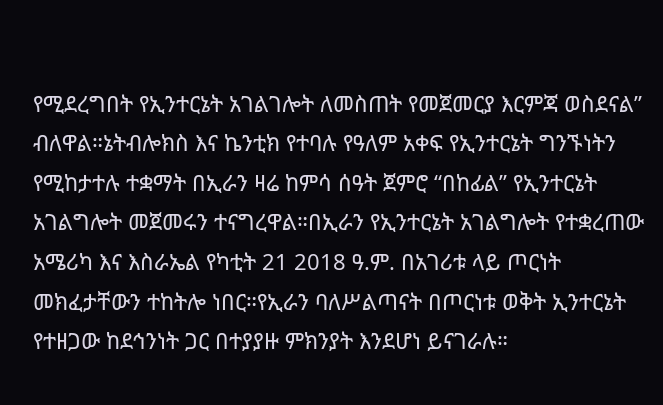የሚደረግበት የኢንተርኔት አገልገሎት ለመስጠት የመጀመርያ እርምጃ ወስደናል” ብለዋል።ኔትብሎክስ እና ኬንቲክ የተባሉ የዓለም አቀፍ የኢንተርኔት ግንኙነትን የሚከታተሉ ተቋማት በኢራን ዛሬ ከምሳ ሰዓት ጀምሮ “በከፊል” የኢንተርኔት አገልግሎት መጀመሩን ተናግረዋል።በኢራን የኢንተርኔት አገልግሎት የተቋረጠው አሜሪካ እና እስራኤል የካቲት 21 2018 ዓ.ም. በአገሪቱ ላይ ጦርነት መክፈታቸውን ተከትሎ ነበር።የኢራን ባለሥልጣናት በጦርነቱ ወቅት ኢንተርኔት የተዘጋው ከደኅንነት ጋር በተያያዙ ምክንያት እንደሆነ ይናገራሉ።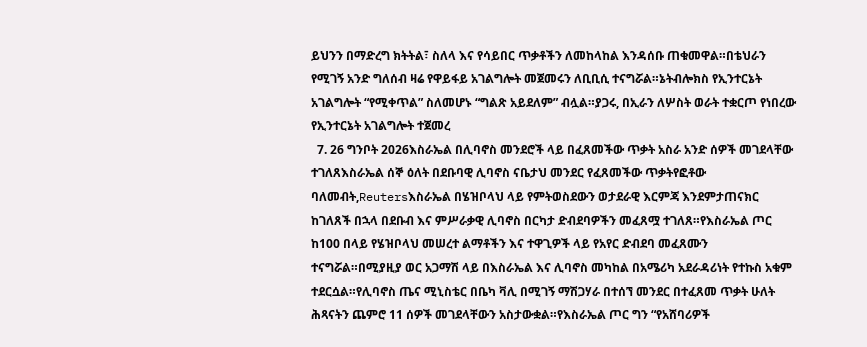ይህንን በማድረግ ክትትል፣ ስለላ እና የሳይበር ጥቃቶችን ለመከላከል እንዳሰቡ ጠቁመዋል።በቴህራን የሚገኝ አንድ ግለሰብ ዛሬ የዋይፋይ አገልግሎት መጀመሩን ለቢቢሲ ተናግሯል።ኔትብሎክስ የኢንተርኔት አገልግሎት “የሚቀጥል” ስለመሆኑ “ግልጽ አይደለም” ብሏል።ያጋሩ, በኢራን ለሦስት ወራት ተቋርጦ የነበረው የኢንተርኔት አገልግሎት ተጀመረ
  7. 26 ግንቦት 2026እስራኤል በሊባኖስ መንደሮች ላይ በፈጸመችው ጥቃት አስራ አንድ ሰዎች መገደላቸው ተገለጸእስራኤል ሰኞ ዕለት በደቡባዊ ሊባኖስ ናቤታህ መንደር የፈጸመችው ጥቃትየፎቶው ባለመብት,Reutersእስራኤል በሄዝቦላህ ላይ የምትወስደውን ወታደራዊ እርምጃ እንደምታጠናክር ከገለጸች በኋላ በደቡብ እና ምሥራቃዊ ሊባኖስ በርካታ ድብደባዎችን መፈጸሟ ተገለጸ።የእስራኤል ጦር ከ100 በላይ የሄዝቦላህ መሠረተ ልማቶችን እና ተዋጊዎች ላይ የአየር ድብደባ መፈጸሙን ተናግሯል።በሚያዚያ ወር አጋማሽ ላይ በእስራኤል እና ሊባኖስ መካከል በአሜሪካ አደራዳሪነት የተኩስ አቁም ተደርሷል።የሊባኖስ ጤና ሚኒስቴር በቤካ ቫሊ በሚገኝ ማሽጋሃራ በተሰኘ መንደር በተፈጸመ ጥቃት ሁለት ሕጻናትን ጨምሮ 11 ሰዎች መገደላቸውን አስታውቋል።የእስራኤል ጦር ግን “የአሸባሪዎች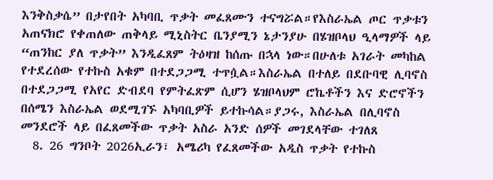እንቅስቃሴ” በታየበት አካባቢ ጥቃት መፈጸሙን ተናግሯል።የእስራኤል ጦር ጥቃቱን አጠናክሮ የቀጠለው ጠቅላይ ሚኒስትር ቤንያሚን ኔታንያሁ በሄዝቦላህ ዒላማዎች ላይ “ጠንከር ያለ ጥቃት” እንዲፈጸም ትዕዛዝ ከሰጡ በኋላ ነው።በሁለቱ አገራት መካከል የተደረሰው የተኩስ አቁም በተደጋጋሚ ተጥሷል።እስራኤል በተለይ በደቡባዊ ሊባኖስ በተደጋጋሚ የአየር ድብደባ የምትፈጽም ሲሆን ሄዝቦላህም ሮኬቶችን እና ድሮኖችን በሰሜን እስራኤል ወደሚገኙ አካባቢዎች ይተኩሳል።ያጋሩ, እስራኤል በሊባኖስ መንደሮች ላይ በፈጸመችው ጥቃት አስራ አንድ ሰዎች መገደላቸው ተገለጸ
  8. 26 ግንቦት 2026ኢራን፣ አሜሪካ የፈጸመችው አዲስ ጥቃት የተኩስ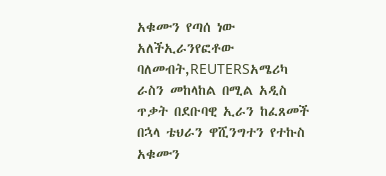አቁሙን የጣሰ ነው አለችኢራንየፎቶው ባለመብት,REUTERSአሜሪካ ራስን መከላከል በሚል አዲስ ጥቃት በደቡባዊ ኢራን ከፈጸመች በኋላ ቴህራን ዋሺንግተን የተኩስ አቁሙን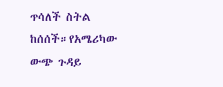ጥሳለች ስትል ከሰሰች።የአሜሪካው ውጭ ጉዳይ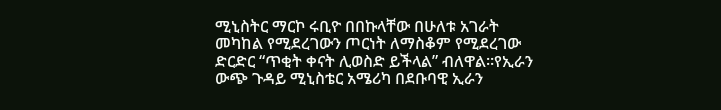ሚኒስትር ማርኮ ሩቢዮ በበኩላቸው በሁለቱ አገራት መካከል የሚደረገውን ጦርነት ለማስቆም የሚደረገው ድርድር “ጥቂት ቀናት ሊወስድ ይችላል” ብለዋል።የኢራን ውጭ ጉዳይ ሚኒስቴር አሜሪካ በደቡባዊ ኢራን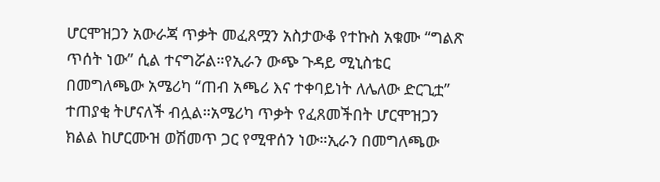ሆርሞዝጋን አውራጃ ጥቃት መፈጸሟን አስታውቆ የተኩስ አቁሙ “ግልጽ ጥሰት ነው” ሲል ተናግሯል።የኢራን ውጭ ጉዳይ ሚኒስቴር በመግለጫው አሜሪካ “ጠብ አጫሪ እና ተቀባይነት ለሌለው ድርጊቷ” ተጠያቂ ትሆናለች ብሏል።አሜሪካ ጥቃት የፈጸመችበት ሆርሞዝጋን ክልል ከሆርሙዝ ወሽመጥ ጋር የሚዋሰን ነው።ኢራን በመግለጫው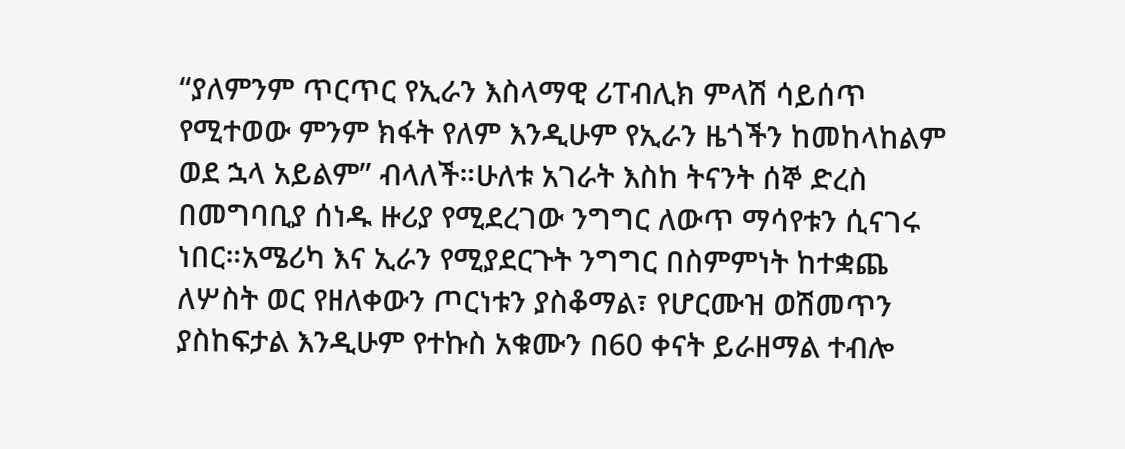“ያለምንም ጥርጥር የኢራን እስላማዊ ሪፐብሊክ ምላሽ ሳይሰጥ የሚተወው ምንም ክፋት የለም እንዲሁም የኢራን ዜጎችን ከመከላከልም ወደ ኋላ አይልም” ብላለች።ሁለቱ አገራት እስከ ትናንት ሰኞ ድረስ በመግባቢያ ሰነዱ ዙሪያ የሚደረገው ንግግር ለውጥ ማሳየቱን ሲናገሩ ነበር።አሜሪካ እና ኢራን የሚያደርጉት ንግግር በስምምነት ከተቋጨ ለሦስት ወር የዘለቀውን ጦርነቱን ያስቆማል፣ የሆርሙዝ ወሽመጥን ያስከፍታል እንዲሁም የተኩስ አቁሙን በ60 ቀናት ይራዘማል ተብሎ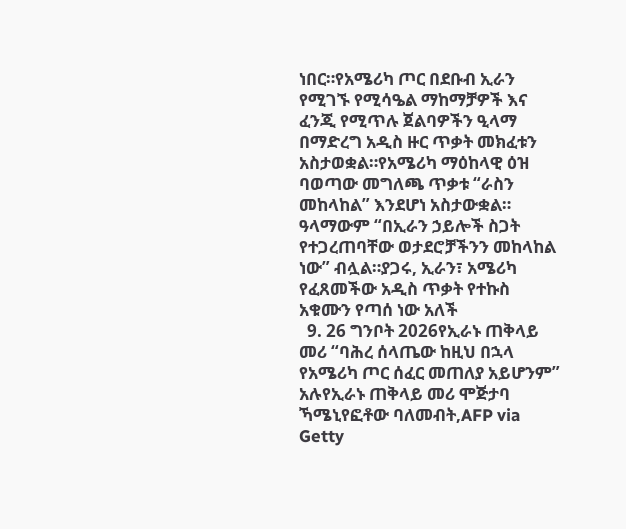ነበር።የአሜሪካ ጦር በደቡብ ኢራን የሚገኙ የሚሳዔል ማከማቻዎች እና ፈንጂ የሚጥሉ ጀልባዎችን ዒላማ በማድረግ አዲስ ዙር ጥቃት መክፈቱን አስታወቋል።የአሜሪካ ማዕከላዊ ዕዝ ባወጣው መግለጫ ጥቃቱ “ራስን መከላከል” እንደሆነ አስታውቋል። ዓላማውም “በኢራን ኃይሎች ስጋት የተጋረጠባቸው ወታደሮቻችንን መከላከል ነው” ብሏል።ያጋሩ, ኢራን፣ አሜሪካ የፈጸመችው አዲስ ጥቃት የተኩስ አቁሙን የጣሰ ነው አለች
  9. 26 ግንቦት 2026የኢራኑ ጠቅላይ መሪ “ባሕረ ሰላጤው ከዚህ በኋላ የአሜሪካ ጦር ሰፈር መጠለያ አይሆንም” አሉየኢራኑ ጠቅላይ መሪ ሞጅታባ ኻሜኒየፎቶው ባለመብት,AFP via Getty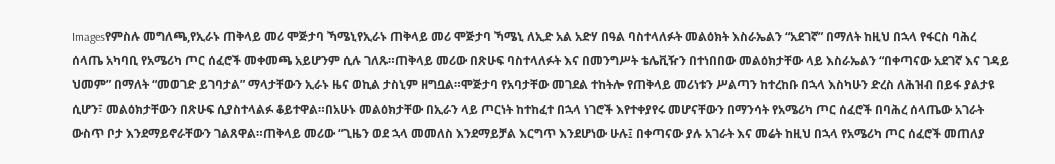Imagesየምስሉ መግለጫ,የኢራኑ ጠቅላይ መሪ ሞጅታባ ኻሜኒየኢራኑ ጠቅላይ መሪ ሞጅታባ ኻሜኒ ለኢድ አል አድሃ በዓል ባስተላለፉት መልዕክት እስራኤልን “አደገኛ” በማለት ከዚህ በኋላ የፋርስ ባሕረ ሰላጤ አካባቢ የአሜሪካ ጦር ሰፈሮች መቀመጫ አይሆንም ሲሉ ገለጹ።ጠቅላይ መሪው በጽሁፍ ባስተላለፉት እና በመንግሥት ቴሌቪዥን በተነበበው መልዕክታቸው ላይ እስራኤልን “በቀጣናው አደገኛ እና ገዳይ ህመም” በማለት “መወገድ ይገባታል” ማላታቸውን ኢራኑ ዜና ወኪል ታስኒም ዘግቧል።ሞጅታባ የአባታቸው መገደል ተከትሎ የጠቅላይ መሪነቱን ሥልጣን ከተረከቡ በኋላ እስካሁን ድረስ ለሕዝብ በይፋ ያልታዩ ሲሆን፣ መልዕክታቸውን በጽሁፍ ሲያስተላልፉ ቆይተዋል።በአሁኑ መልዕክታቸው በኢራን ላይ ጦርነት ከተከፈተ በኋላ ነገሮች እየተቀያየሩ መሆናቸውን በማንሳት የአሜሪካ ጦር ሰፈሮች በባሕረ ሰላጤው አገራት ውስጥ ቦታ እንደማይኖራቸውን ገልጸዋል።ጠቅላይ መሪው “ጊዜን ወደ ኋላ መመለስ እንደማይቻል እርግጥ እንደሆነው ሁሉ፤ በቀጣናው ያሉ አገራት እና መሬት ከዚህ በኋላ የአሜሪካ ጦር ሰፈሮች መጠለያ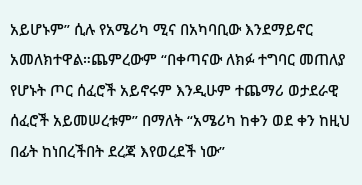አይሆኑም” ሲሉ የአሜሪካ ሚና በአካባቢው እንደማይኖር አመለክተዋል።ጨምረውም “በቀጣናው ለክፉ ተግባር መጠለያ የሆኑት ጦር ሰፈሮች አይኖሩም እንዲሁም ተጨማሪ ወታደራዊ ሰፈሮች አይመሠረቱም” በማለት “አሜሪካ ከቀን ወደ ቀን ከዚህ በፊት ከነበረችበት ደረጃ እየወረደች ነው”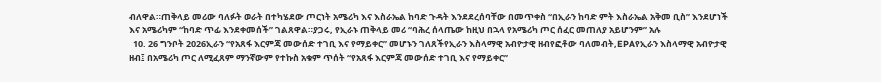ብለዋል።ጠቅላይ መሪው ባለፉት ወራት በተካሄደው ጦርነት አሜሪካ እና እስራኤል ከባድ ጉዳት እንደደረሰባቸው በመጥቀስ “በኢራን ከባድ ምት እስራኤል አቅመ ቢስ” እንደሆነች እና አሜሪካም “ከባድ ጥፊ እንደቀመሰች” ገልጸዋል።ያጋሩ, የኢራኑ ጠቅላይ መሪ “ባሕረ ሰላጤው ከዚህ በኋላ የአሜሪካ ጦር ሰፈር መጠለያ አይሆንም” አሉ
  10. 26 ግንቦት 2026ኢራን “የአጸፋ እርምጃ መውሰድ ተገቢ እና የማይቀር” መሆኑን ገለጸችየኢራን እስላማዊ አብዮታዊ ዘብየፎቶው ባለመብት,EPAየኢራን እስላማዊ አብዮታዊ ዘብ፤ በአሜሪካ ጦር ለሚፈጸም ማንኛውም የተኩስ አቁም ጥሰት “የአጸፋ እርምጃ መውሰድ ተገቢ እና የማይቀር”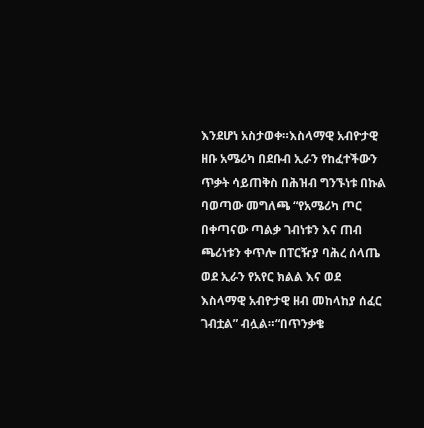እንደሆነ አስታወቀ።እስላማዊ አብዮታዊ ዘቡ አሜሪካ በደቡብ ኢራን የከፈተችውን ጥቃት ሳይጠቅስ በሕዝብ ግንኙነቱ በኩል ባወጣው መግለጫ “የአሜሪካ ጦር በቀጣናው ጣልቃ ገብነቱን እና ጠብ ጫሪነቱን ቀጥሎ በፐርዥያ ባሕረ ሰላጤ ወደ ኢራን የአየር ክልል እና ወደ እስላማዊ አብዮታዊ ዘብ መከላከያ ሰፈር ገብቷል” ብሏል።“በጥንቃቄ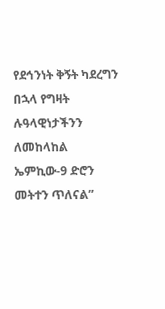የደኅንነት ቅኝት ካደረግን በኋላ የግዛት ሉዓላዊነታችንን ለመከላከል ኤምኪው-9 ድሮን መትተን ጥለናል”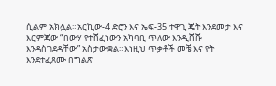ሲልም አክሏል።አርኪው-4 ድሮን እና ኤፍ-35 ተዋጊ ጄት እንደመታ እና እርምጃው “በውሃ የተሸፈነውን አካባቢ ጥለው እንዲሸሹ እንዳስገደዳቸው” አስታውቋል።እነዚህ ጥቃቶች መቼ እና የት እንደተፈጸሙ በግልጽ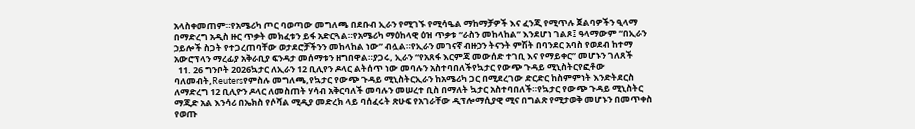አላስቀመጠም።የአሜሪካ ጦር ባወጣው መግለጫ በደቡብ ኢራን የሚገኙ የሚሳዔል ማከማቻዎች እና ፈንጂ የሚጥሉ ጀልባዎችን ዒላማ በማድረግ አዲስ ዙር ጥቃት መክፈቱን ይፋ አድርጓል።የአሜሪካ ማዕከላዊ ዕዝ ጥቃቱ “ራስን መከላከል” እንደሆነ ገልጾ፤ ዓላማውም “በኢራን ኃይሎች ስጋት የተጋረጠባቸው ወታደሮቻችንን መከላከል ነው” ብሏል።የኢራን መገናኛ ብዙኃን ትናንት ምሽት በባንደር አባስ የወደብ ከተማ አውሮፕላን ማረፊያ አቅራቢያ ፍንዳታ መሰማቱን ዘግበዋል።ያጋሩ, ኢራን “የአጸፋ እርምጃ መውሰድ ተገቢ እና የማይቀር” መሆኑን ገለጸች
  11. 26 ግንቦት 2026ኳታር ለኢራን 12 ቢሊየን ዶላር ልትሰጥ ነው መባሉን አስተባበለችየኳታር የውጭ ጉዳይ ሚኒስትርየፎቶው ባለመብት,Reutersየምስሉ መግለጫ,የኳታር የውጭ ጉዳይ ሚኒስትርኢራን ከአሜሪካ ጋር በሚደረገው ድርድር ከስምምነት እንድትደርስ ለማድረግ 12 ቢሊዮን ዶላር ለመስጠት ሃሳብ አቅርባለች መባሉን መሠረተ ቢስ በማለት ኳታር አስተባበለች።የኳታር የውጭ ጉዳይ ሚኒስትር ማጂድ አል እንሳሪ በኤክስ የሶሻል ሚዲያ መድረክ ላይ ባሰፈሩት ጽሁፍ የአገራቸው ዲፕሎማሲያዊ ሚና በግልጽ የሚታወቅ መሆኑን በመጥቀስ የወጡ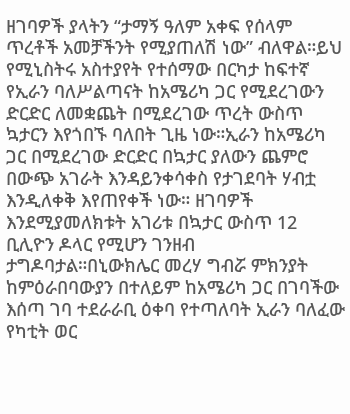ዘገባዎች ያላትን “ታማኝ ዓለም አቀፍ የሰላም ጥረቶች አመቻችንት የሚያጠለሽ ነው” ብለዋል።ይህ የሚኒስትሩ አስተያየት የተሰማው በርካታ ከፍተኛ የኢራን ባለሥልጣናት ከአሜሪካ ጋር የሚደረገውን ድርድር ለመቋጨት በሚደረገው ጥረት ውስጥ ኳታርን እየጎበኙ ባለበት ጊዜ ነው።ኢራን ከአሜሪካ ጋር በሚደረገው ድርድር በኳታር ያለውን ጨምሮ በውጭ አገራት እንዳይንቀሳቀስ የታገደባት ሃብቷ እንዲለቀቅ እየጠየቀች ነው። ዘገባዎች እንደሚያመለክቱት አገሪቱ በኳታር ውስጥ 12 ቢሊዮን ዶላር የሚሆን ገንዘብ ታግዶባታል።በኒውክሌር መረሃ ግብሯ ምክንያት ከምዕራበባውያን በተለይም ከአሜሪካ ጋር በገባችው እሰጣ ገባ ተደራራቢ ዕቀባ የተጣለባት ኢራን ባለፈው የካቲት ወር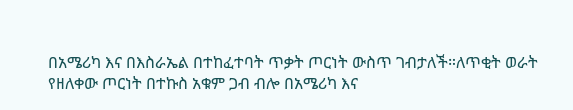በአሜሪካ እና በእስራኤል በተከፈተባት ጥቃት ጦርነት ውስጥ ገብታለች።ለጥቂት ወራት የዘለቀው ጦርነት በተኩስ አቁም ጋብ ብሎ በአሜሪካ እና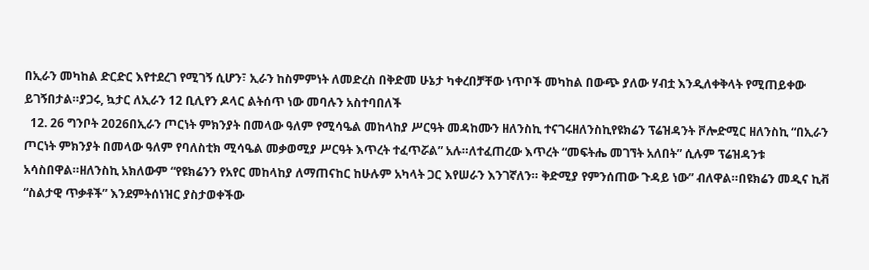በኢራን መካከል ድርድር እየተደረገ የሚገኝ ሲሆን፣ ኢራን ከስምምነት ለመድረስ በቅድመ ሁኔታ ካቀረበቻቸው ነጥቦች መካከል በውጭ ያለው ሃብቷ እንዲለቀቅላት የሚጠይቀው ይገኝበታል።ያጋሩ, ኳታር ለኢራን 12 ቢሊየን ዶላር ልትሰጥ ነው መባሉን አስተባበለች
  12. 26 ግንቦት 2026በኢራን ጦርነት ምክንያት በመላው ዓለም የሚሳዔል መከላከያ ሥርዓት መዳከሙን ዘለንስኪ ተናገሩዘለንስኪየዩክሬን ፕሬዝዳንት ቮሎድሚር ዘለንስኪ “በኢራን ጦርነት ምክንያት በመላው ዓለም የባለስቲክ ሚሳዔል መቃወሚያ ሥርዓት እጥረት ተፈጥሯል” አሉ።ለተፈጠረው እጥረት “መፍትሔ መገኘት አለበት” ሲሉም ፕሬዝዳንቱ አሳስበዋል።ዘለንስኪ አክለውም “የዩክሬንን የአየር መከላከያ ለማጠናከር ከሁሉም አካላት ጋር እየሠራን እንገኛለን። ቅድሚያ የምንሰጠው ጉዳይ ነው” ብለዋል።በዩክሬን መዲና ኪቭ “ስልታዊ ጥቃቶች” እንደምትሰነዝር ያስታወቀችው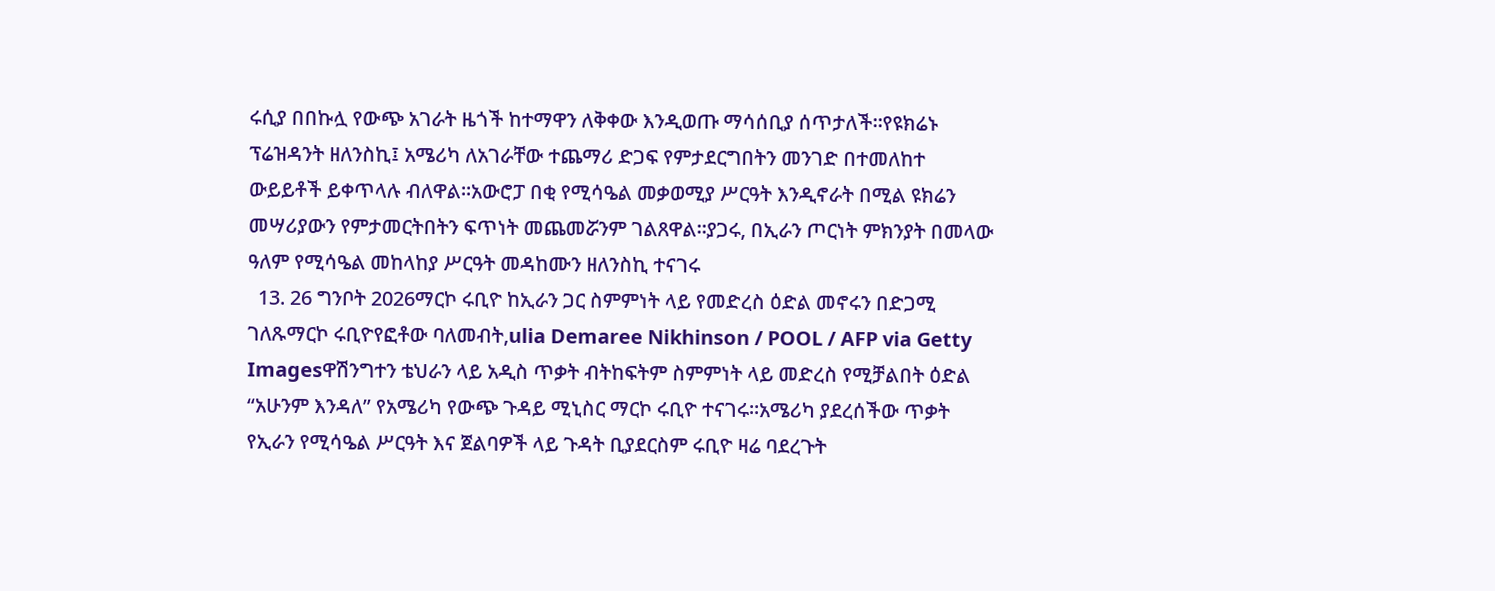ሩሲያ በበኩሏ የውጭ አገራት ዜጎች ከተማዋን ለቅቀው እንዲወጡ ማሳሰቢያ ሰጥታለች።የዩክሬኑ ፕሬዝዳንት ዘለንስኪ፤ አሜሪካ ለአገራቸው ተጨማሪ ድጋፍ የምታደርግበትን መንገድ በተመለከተ ውይይቶች ይቀጥላሉ ብለዋል።አውሮፓ በቂ የሚሳዔል መቃወሚያ ሥርዓት እንዲኖራት በሚል ዩክሬን መሣሪያውን የምታመርትበትን ፍጥነት መጨመሯንም ገልጸዋል።ያጋሩ, በኢራን ጦርነት ምክንያት በመላው ዓለም የሚሳዔል መከላከያ ሥርዓት መዳከሙን ዘለንስኪ ተናገሩ
  13. 26 ግንቦት 2026ማርኮ ሩቢዮ ከኢራን ጋር ስምምነት ላይ የመድረስ ዕድል መኖሩን በድጋሚ ገለጹማርኮ ሩቢዮየፎቶው ባለመብት,ulia Demaree Nikhinson / POOL / AFP via Getty Imagesዋሽንግተን ቴህራን ላይ አዲስ ጥቃት ብትከፍትም ስምምነት ላይ መድረስ የሚቻልበት ዕድል “አሁንም እንዳለ” የአሜሪካ የውጭ ጉዳይ ሚኒስር ማርኮ ሩቢዮ ተናገሩ።አሜሪካ ያደረሰችው ጥቃት የኢራን የሚሳዔል ሥርዓት እና ጀልባዎች ላይ ጉዳት ቢያደርስም ሩቢዮ ዛሬ ባደረጉት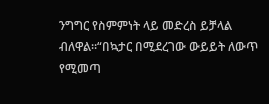ንግግር የስምምነት ላይ መድረስ ይቻላል ብለዋል።“በኳታር በሚደረገው ውይይት ለውጥ የሚመጣ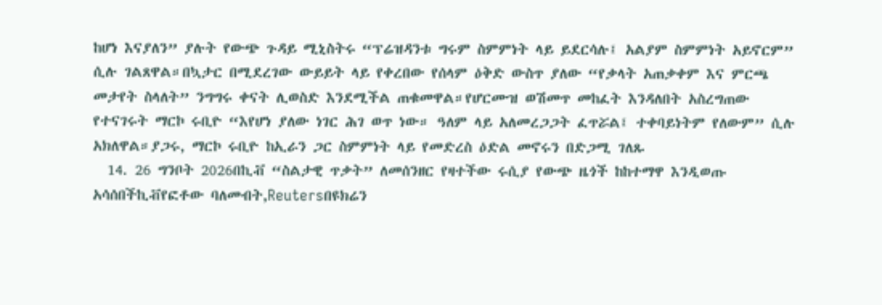ከሆነ እናያለን” ያሉት የውጭ ጉዳይ ሚኒስትሩ “ፕሬዝዳንቱ ግሩም ስምምነት ላይ ይደርሳሉ፤ አልያም ስምምነት አይኖርም” ሲሉ ገልጸዋል።በኳታር በሚደረገው ውይይት ላይ የቀረበው የሰላም ዕቅድ ውስጥ ያለው “የቃላት አጠቃቀም እና ምርጫ መታየት ስላለት” ንግግሩ ቀናት ሊወስድ እንደሚችል ጠቁመዋል።የሆርሙዝ ወሽመጥ መከፈት እንዳለበት አስረግጠው የተናገሩት ማርኮ ሩቢዮ “እየሆነ ያለው ነገር ሕገ ወጥ ነው። ዓለም ላይ አለመረጋጋት ፈጥሯል፤ ተቀባይነትም የለውም” ሲሉ አክለዋል።ያጋሩ, ማርኮ ሩቢዮ ከኢራን ጋር ስምምነት ላይ የመድረስ ዕድል መኖሩን በድጋሚ ገለጹ
  14. 26 ግንቦት 2026በኪቭ “ስልታዊ ጥቃት” ለመሰንዘር የዛተችው ሩሲያ የውጭ ዜጎች ከከተማዋ እንዲወጡ አሳሰበችኪቭየፎቶው ባለመብት,Reutersበዩክሬን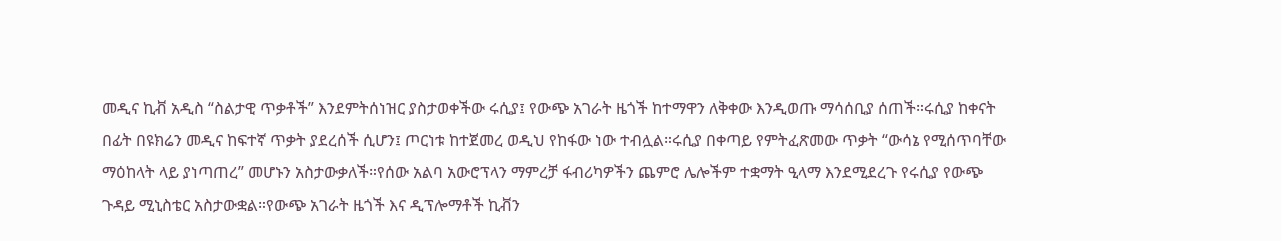መዲና ኪቭ አዲስ “ስልታዊ ጥቃቶች” እንደምትሰነዝር ያስታወቀችው ሩሲያ፤ የውጭ አገራት ዜጎች ከተማዋን ለቅቀው እንዲወጡ ማሳሰቢያ ሰጠች።ሩሲያ ከቀናት በፊት በዩክሬን መዲና ከፍተኛ ጥቃት ያደረሰች ሲሆን፤ ጦርነቱ ከተጀመረ ወዲህ የከፋው ነው ተብሏል።ሩሲያ በቀጣይ የምትፈጽመው ጥቃት “ውሳኔ የሚሰጥባቸው ማዕከላት ላይ ያነጣጠረ” መሆኑን አስታውቃለች።የሰው አልባ አውሮፕላን ማምረቻ ፋብሪካዎችን ጨምሮ ሌሎችም ተቋማት ዒላማ እንደሚደረጉ የሩሲያ የውጭ ጉዳይ ሚኒስቴር አስታውቋል።የውጭ አገራት ዜጎች እና ዲፕሎማቶች ኪቭን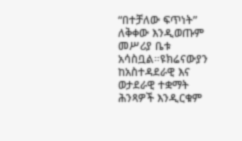“በተቻለው ፍጥነት” ለቅቀው እንዲወጡም መሥሪያ ቤቱ አሳስቧል።ዩክሬናውያን ከአስተዳደራዊ እና ወታደራዊ ተቋማት ሕንጻዎች እንዲርቁም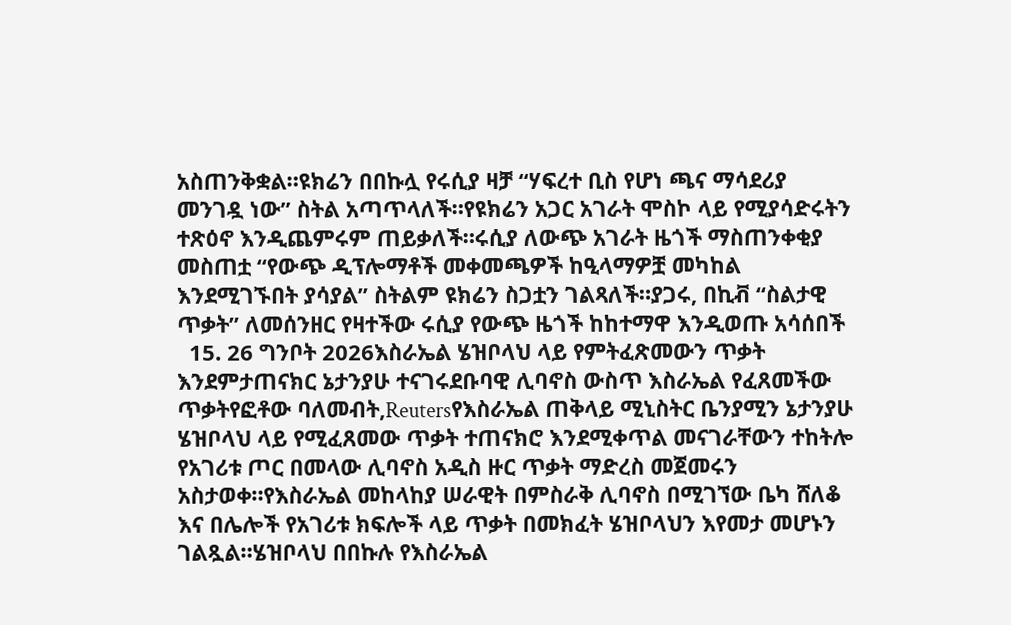አስጠንቅቋል።ዩክሬን በበኩሏ የሩሲያ ዛቻ “ሃፍረተ ቢስ የሆነ ጫና ማሳደሪያ መንገዷ ነው” ስትል አጣጥላለች።የዩክሬን አጋር አገራት ሞስኮ ላይ የሚያሳድሩትን ተጽዕኖ እንዲጨምሩም ጠይቃለች።ሩሲያ ለውጭ አገራት ዜጎች ማስጠንቀቂያ መስጠቷ “የውጭ ዲፕሎማቶች መቀመጫዎች ከዒላማዎቿ መካከል እንደሚገኙበት ያሳያል” ስትልም ዩክሬን ስጋቷን ገልጻለች።ያጋሩ, በኪቭ “ስልታዊ ጥቃት” ለመሰንዘር የዛተችው ሩሲያ የውጭ ዜጎች ከከተማዋ እንዲወጡ አሳሰበች
  15. 26 ግንቦት 2026እስራኤል ሄዝቦላህ ላይ የምትፈጽመውን ጥቃት እንደምታጠናክር ኔታንያሁ ተናገሩደቡባዊ ሊባኖስ ውስጥ እስራኤል የፈጸመችው ጥቃትየፎቶው ባለመብት,Reutersየእስራኤል ጠቅላይ ሚኒስትር ቤንያሚን ኔታንያሁ ሄዝቦላህ ላይ የሚፈጸመው ጥቃት ተጠናክሮ እንደሚቀጥል መናገራቸውን ተከትሎ የአገሪቱ ጦር በመላው ሊባኖስ አዲስ ዙር ጥቃት ማድረስ መጀመሩን አስታወቀ።የእስራኤል መከላከያ ሠራዊት በምስራቅ ሊባኖስ በሚገኘው ቤካ ሸለቆ እና በሌሎች የአገሪቱ ክፍሎች ላይ ጥቃት በመክፈት ሄዝቦላህን እየመታ መሆኑን ገልጿል።ሄዝቦላህ በበኩሉ የእስራኤል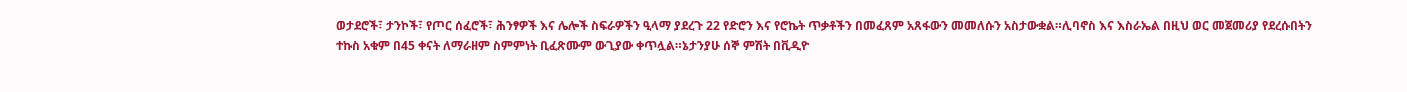ወታደሮች፣ ታንኮች፣ የጦር ሰፈሮች፣ ሕንፃዎች እና ሌሎች ስፍራዎችን ዒላማ ያደረጉ 22 የድሮን እና የሮኬት ጥቃቶችን በመፈጸም አጸፋውን መመለሱን አስታውቋል።ሊባኖስ እና እስራኤል በዚህ ወር መጀመሪያ የደረሱበትን ተኩስ አቁም በ45 ቀናት ለማራዘም ስምምነት ቢፈጽሙም ውጊያው ቀጥሏል።ኔታንያሁ ሰኞ ምሽት በቪዲዮ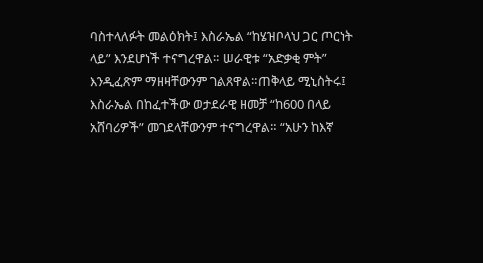ባስተላለፉት መልዕክት፤ እስራኤል “ከሄዝቦላህ ጋር ጦርነት ላይ” እንደሆነች ተናግረዋል። ሠራዊቱ “አድቃቂ ምት” እንዲፈጽም ማዘዛቸውንም ገልጸዋል።ጠቅላይ ሚኒስትሩ፤ እስራኤል በከፈተችው ወታደራዊ ዘመቻ “ከ600 በላይ አሸባሪዎች” መገደላቸውንም ተናግረዋል። “አሁን ከእኛ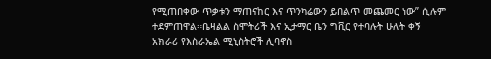የሚጠበቀው ጥቃቱን ማጠናከር እና ጥንካሬውን ይበልጥ መጨመር ነው” ሲሉም ተደምጠዋል።ቤዛልል ስሞትሪች እና ኢታማር ቤን ግቪር የተባሉት ሁለት ቀኝ አክራሪ የእስራኤል ሚኒስትሮች ሊባኖስ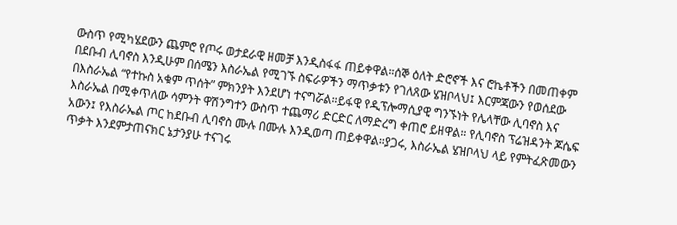ውስጥ የሚካሄደውን ጨምሮ የጦሩ ወታደራዊ ዘመቻ እንዲስፋፋ ጠይቀዋል።ሰኞ ዕለት ድሮኖች እና ሮኬቶችን በመጠቀም በደቡብ ሊባኖስ እንዲሁም በሰሜን እስራኤል የሚገኙ ስፍራዎችን ማጥቃቱን የገለጸው ሄዝቦላህ፤ እርምጃውን የወሰደው በእስራኤል “የተኩስ አቁም ጥሰት” ምክንያት እንደሆነ ተናግሯል።ይፋዊ የዲፕሎማሲያዊ ግንኙነት የሌላቸው ሊባኖስ እና እስራኤል በሚቀጥለው ሳምንት ዋሽንግተን ውስጥ ተጨማሪ ድርድር ለማድረግ ቀጠሮ ይዘዋል። የሊባኖስ ፕሬዝዳንት ጆሴፍ አውን፤ የእስራኤል ጦር ከደቡብ ሊባኖስ ሙሉ በሙሉ እንዲወጣ ጠይቀዋል።ያጋሩ, እስራኤል ሄዝቦላህ ላይ የምትፈጽመውን ጥቃት እንደምታጠናክር ኔታንያሁ ተናገሩ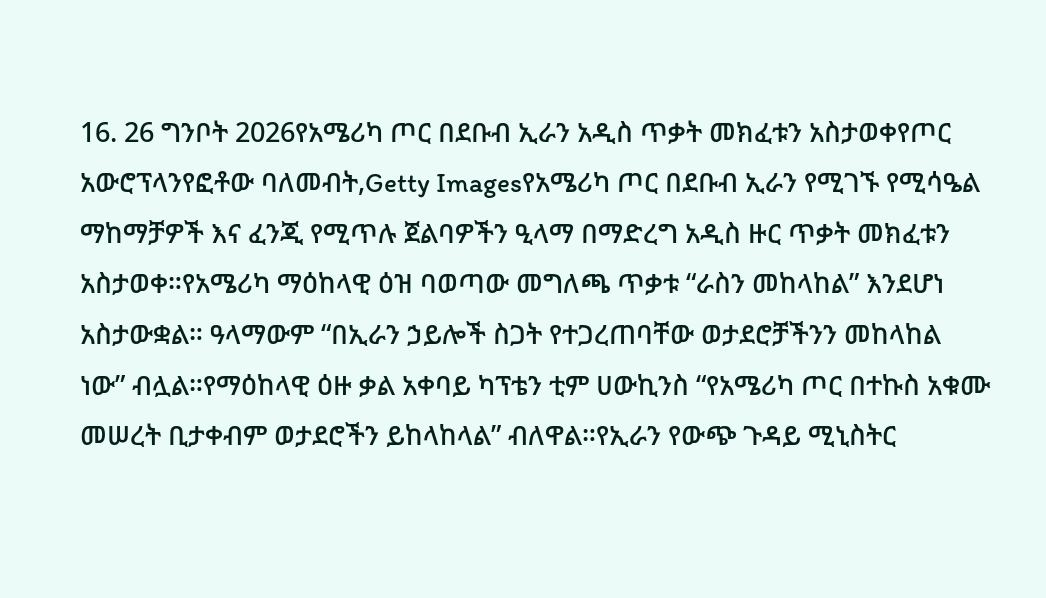16. 26 ግንቦት 2026የአሜሪካ ጦር በደቡብ ኢራን አዲስ ጥቃት መክፈቱን አስታወቀየጦር አውሮፕላንየፎቶው ባለመብት,Getty Imagesየአሜሪካ ጦር በደቡብ ኢራን የሚገኙ የሚሳዔል ማከማቻዎች እና ፈንጂ የሚጥሉ ጀልባዎችን ዒላማ በማድረግ አዲስ ዙር ጥቃት መክፈቱን አስታወቀ።የአሜሪካ ማዕከላዊ ዕዝ ባወጣው መግለጫ ጥቃቱ “ራስን መከላከል” እንደሆነ አስታውቋል። ዓላማውም “በኢራን ኃይሎች ስጋት የተጋረጠባቸው ወታደሮቻችንን መከላከል ነው” ብሏል።የማዕከላዊ ዕዙ ቃል አቀባይ ካፕቴን ቲም ሀውኪንስ “የአሜሪካ ጦር በተኩስ አቁሙ መሠረት ቢታቀብም ወታደሮችን ይከላከላል” ብለዋል።የኢራን የውጭ ጉዳይ ሚኒስትር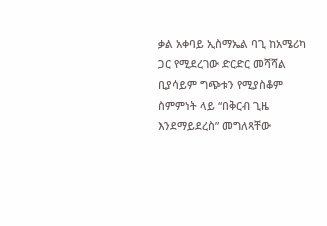ቃል አቀባይ ኢስማኤል ባጊ ከአሜሪካ ጋር የሚደረገው ድርድር መሻሻል ቢያሳይም ግጭቱን የሚያስቆም ስምምነት ላይ “በቅርብ ጊዜ እንደማይደረስ” መግለጻቸው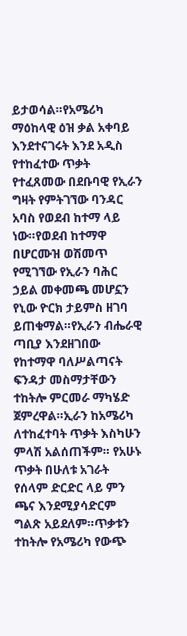ይታወሳል።የአሜሪካ ማዕከላዊ ዕዝ ቃል አቀባይ እንደተናገሩት እንደ አዲስ የተከፈተው ጥቃት የተፈጸመው በደቡባዊ የኢራን ግዛት የምትገኘው ባንዳር አባስ የወደብ ከተማ ላይ ነው።የወደብ ከተማዋ በሆርሙዝ ወሽመጥ የሚገኘው የኢራን ባሕር ኃይል መቀመጫ መሆኗን የኒው ዮርክ ታይምስ ዘገባ ይጠቁማል።የኢራን ብሔራዊ ጣቢያ እንደዘገበው የከተማዋ ባለሥልጣናት ፍንዳታ መስማታቸውን ተከትሎ ምርመራ ማካሄድ ጀምረዋል።ኢራን ከአሜሪካ ለተከፈተባት ጥቃት እስካሁን ምላሽ አልሰጠችም። የአሁኑ ጥቃት በሁለቱ አገራት የሰላም ድርድር ላይ ምን ጫና እንደሚያሳድርም ግልጽ አይደለም።ጥቃቱን ተከትሎ የአሜሪካ የውጭ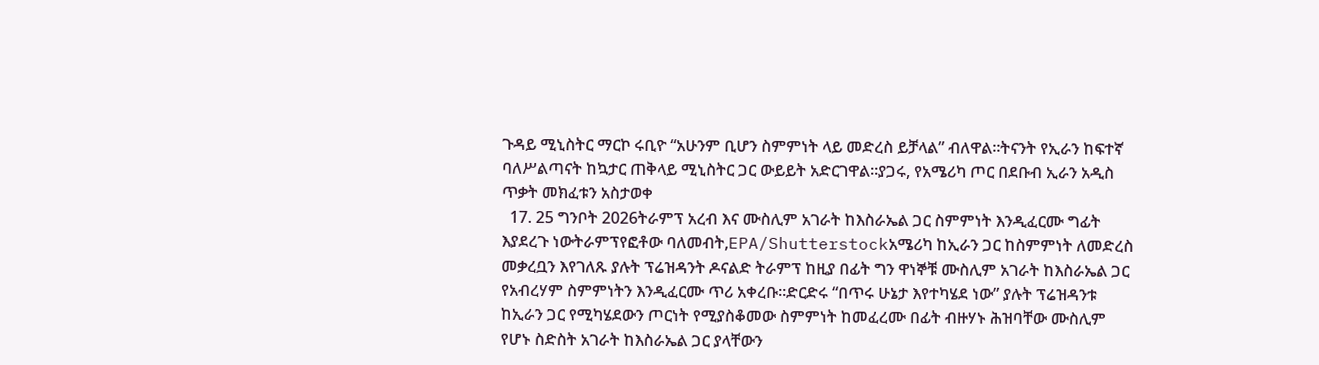ጉዳይ ሚኒስትር ማርኮ ሩቢዮ “አሁንም ቢሆን ስምምነት ላይ መድረስ ይቻላል” ብለዋል።ትናንት የኢራን ከፍተኛ ባለሥልጣናት ከኳታር ጠቅላይ ሚኒስትር ጋር ውይይት አድርገዋል።ያጋሩ, የአሜሪካ ጦር በደቡብ ኢራን አዲስ ጥቃት መክፈቱን አስታወቀ
  17. 25 ግንቦት 2026ትራምፕ አረብ እና ሙስሊም አገራት ከእስራኤል ጋር ስምምነት እንዲፈርሙ ግፊት እያደረጉ ነውትራምፕየፎቶው ባለመብት,EPA/Shutterstockአሜሪካ ከኢራን ጋር ከስምምነት ለመድረስ መቃረቧን እየገለጹ ያሉት ፕሬዝዳንት ዶናልድ ትራምፕ ከዚያ በፊት ግን ዋነኞቹ ሙስሊም አገራት ከእስራኤል ጋር የአብረሃም ስምምነትን እንዲፈርሙ ጥሪ አቀረቡ።ድርድሩ “በጥሩ ሁኔታ እየተካሄደ ነው” ያሉት ፕሬዝዳንቱ ከኢራን ጋር የሚካሄደውን ጦርነት የሚያስቆመው ስምምነት ከመፈረሙ በፊት ብዙሃኑ ሕዝባቸው ሙስሊም የሆኑ ስድስት አገራት ከእስራኤል ጋር ያላቸውን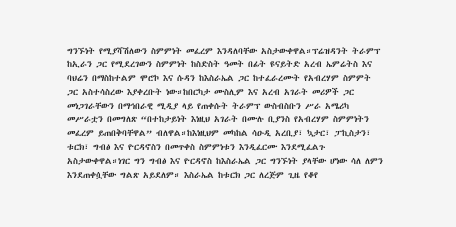ግንኙነት የሚያሻሽለውን ስምምነት መፈረም እንዳለባቸው አስታውቀዋል።ፕሬዝዳንት ትራምፕ ከኢራን ጋር የሚደረገውን ስምምነት ከስድስት ዓመት በፊት ዩናይትድ አረብ ኤምሬትስ እና ባህሬን በማስከተልም ሞሮኮ እና ሱዳን ከእስራኤል ጋር ከተፈራረሙት የአብረሃም ስምምት ጋር አስተሳስረው እያቀረቡት ነው።ከበርካታ ሙስሊም እና አረብ አገራት መሪዎች ጋር መነጋገራቸውን በማኅበራዊ ሚዲያ ላይ የጠቀሱት ትራምፕ ውስብስቡን ሥራ አሜሪካ መሥራቷን በመግለጽ “በተከታይነት እነዚህ አገራት በሙሉ ቢያንስ የአብረሃም ስምምነትን መፈረም ይጠበቅባቸዋል” ብለዋል።ከእነዚህም መካከል ሳዑዲ አረቢያ፣ ኳታር፣ ፓኪስታን፣ ቱርክ፣ ግብፅ እና ዮርዳኖስን በመጥቀስ ስምምነቱን እንዲፈርሙ እንደሚፈልጉ አስታውቀዋል።ነገር ግን ግብፅ እና ዮርዳኖስ ከእስራኤል ጋር ግንኙነት ያላቸው ሆነው ሳለ ለምን እንደጠቀሷቸው ግልጽ አይደለም። እስራኤል ከቱርክ ጋር ለረጅም ጊዜ የቆየ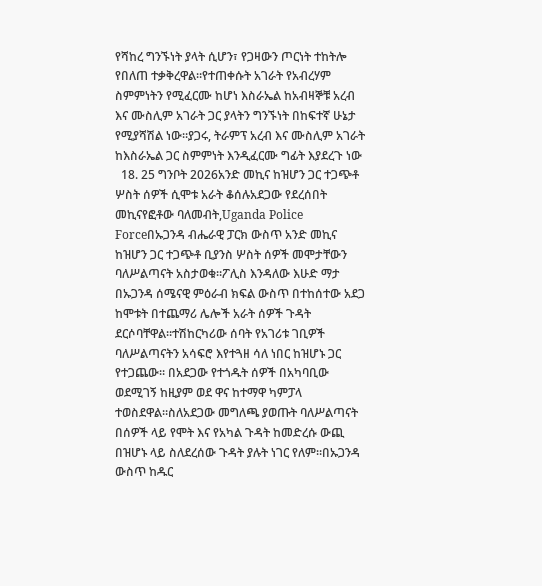የሻከረ ግንኙነት ያላት ሲሆን፣ የጋዛውን ጦርነት ተከትሎ የበለጠ ተቃቅረዋል።የተጠቀሱት አገራት የአብረሃም ስምምነትን የሚፈርሙ ከሆነ እስራኤል ከአብዛኞቹ አረብ እና ሙስሊም አገራት ጋር ያላትን ግንኙነት በከፍተኛ ሁኔታ የሚያሻሽል ነው።ያጋሩ, ትራምፕ አረብ እና ሙስሊም አገራት ከእስራኤል ጋር ስምምነት እንዲፈርሙ ግፊት እያደረጉ ነው
  18. 25 ግንቦት 2026አንድ መኪና ከዝሆን ጋር ተጋጭቶ ሦስት ሰዎች ሲሞቱ አራት ቆሰሉአደጋው የደረሰበት መኪናየፎቶው ባለመብት,Uganda Police Forceበኡጋንዳ ብሔራዊ ፓርክ ውስጥ አንድ መኪና ከዝሆን ጋር ተጋጭቶ ቢያንስ ሦስት ሰዎች መሞታቸውን ባለሥልጣናት አስታወቁ።ፖሊስ እንዳለው እሁድ ማታ በኡጋንዳ ሰሜናዊ ምዕራብ ክፍል ውስጥ በተከሰተው አደጋ ከሞቱት በተጨማሪ ሌሎች አራት ሰዎች ጉዳት ደርሶባቸዋል።ተሽከርካሪው ሰባት የአገሪቱ ገቢዎች ባለሥልጣናትን አሳፍሮ እየተጓዘ ሳለ ነበር ከዝሆኑ ጋር የተጋጨው። በአደጋው የተጎዱት ሰዎች በአካባቢው ወደሚገኝ ከዚያም ወደ ዋና ከተማዋ ካምፓላ ተወስደዋል።ስለአደጋው መግለጫ ያወጡት ባለሥልጣናት በሰዎች ላይ የሞት እና የአካል ጉዳት ከመድረሱ ውጪ በዝሆኑ ላይ ስለደረሰው ጉዳት ያሉት ነገር የለም።በኡጋንዳ ውስጥ ከዱር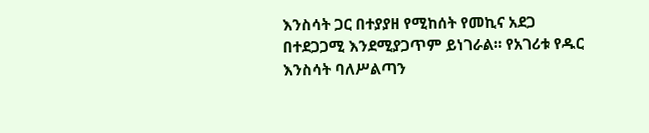እንስሳት ጋር በተያያዘ የሚከሰት የመኪና አደጋ በተደጋጋሚ እንደሚያጋጥም ይነገራል። የአገሪቱ የዱር እንስሳት ባለሥልጣን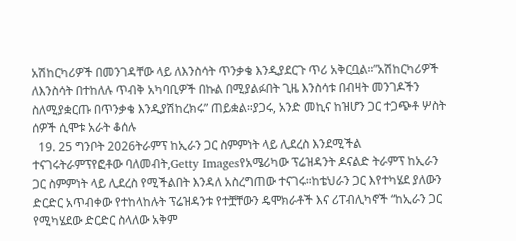አሽከርካሪዎች በመንገዳቸው ላይ ለእንስሳት ጥንቃቄ እንዲያደርጉ ጥሪ አቅርቧል።”አሽከርካሪዎች ለእንስሳት በተከለሉ ጥብቅ አካባቢዎች በኩል በሚያልፉበት ጊዜ እንስሳቱ በብዛት መንገዶችን ስለሚያቋርጡ በጥንቃቄ እንዲያሽከረክሩ” ጠይቋል።ያጋሩ, አንድ መኪና ከዝሆን ጋር ተጋጭቶ ሦስት ሰዎች ሲሞቱ አራት ቆሰሉ
  19. 25 ግንቦት 2026ትራምፕ ከኢራን ጋር ስምምነት ላይ ሊደረስ እንደሚችል ተናገሩትራምፕየፎቶው ባለመብት,Getty Imagesየአሜሪካው ፕሬዝዳንት ዶናልድ ትራምፕ ከኢራን ጋር ስምምነት ላይ ሊደረስ የሚችልበት እንዳለ አስረግጠው ተናገሩ።ከቴህራን ጋር እየተካሄደ ያለውን ድርድር አጥብቀው የተከላከሉት ፕሬዝዳንቱ የተቿቸውን ዴሞክራቶች እና ሪፐብሊካኖች “ከኢራን ጋር የሚካሄደው ድርድር ስላለው አቅም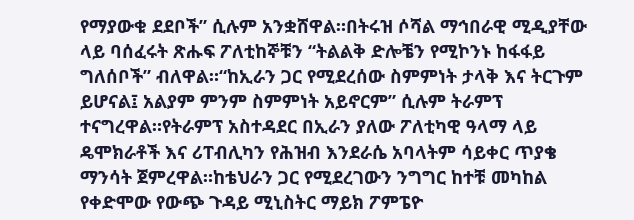የማያውቁ ደደቦች” ሲሉም አንቋሸዋል።በትሩዝ ሶሻል ማኅበራዊ ሚዲያቸው ላይ ባሰፈሩት ጽሑፍ ፖለቲከኞቹን “ትልልቅ ድሎቼን የሚኮንኑ ከፋፋይ ግለሰቦች” ብለዋል።“ከኢራን ጋር የሚደረሰው ስምምነት ታላቅ እና ትርጉም ይሆናል፤ አልያም ምንም ስምምነት አይኖርም” ሲሉም ትራምፕ ተናግረዋል።የትራምፕ አስተዳደር በኢራን ያለው ፖለቲካዊ ዓላማ ላይ ዴሞክራቶች እና ሪፐብሊካን የሕዝብ እንደራሴ አባላትም ሳይቀር ጥያቄ ማንሳት ጀምረዋል።ከቴህራን ጋር የሚደረገውን ንግግር ከተቹ መካከል የቀድሞው የውጭ ጉዳይ ሚኒስትር ማይክ ፖምፔዮ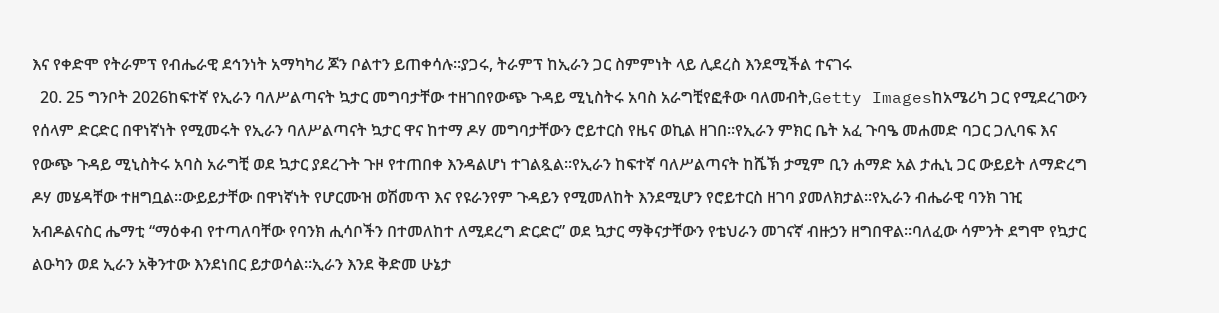እና የቀድሞ የትራምፕ የብሔራዊ ደኅንነት አማካካሪ ጆን ቦልተን ይጠቀሳሉ።ያጋሩ, ትራምፕ ከኢራን ጋር ስምምነት ላይ ሊደረስ እንደሚችል ተናገሩ
  20. 25 ግንቦት 2026ከፍተኛ የኢራን ባለሥልጣናት ኳታር መግባታቸው ተዘገበየውጭ ጉዳይ ሚኒስትሩ አባስ አራግቺየፎቶው ባለመብት,Getty Imagesከአሜሪካ ጋር የሚደረገውን የሰላም ድርድር በዋነኛነት የሚመሩት የኢራን ባለሥልጣናት ኳታር ዋና ከተማ ዶሃ መግባታቸውን ሮይተርስ የዜና ወኪል ዘገበ።የኢራን ምክር ቤት አፈ ጉባዔ መሐመድ ባጋር ጋሊባፍ እና የውጭ ጉዳይ ሚኒስትሩ አባስ አራግቺ ወደ ኳታር ያደረጉት ጉዞ የተጠበቀ እንዳልሆነ ተገልጿል።የኢራን ከፍተኛ ባለሥልጣናት ከሼኽ ታሚም ቢን ሐማድ አል ታሒኒ ጋር ውይይት ለማድረግ ዶሃ መሄዳቸው ተዘግቧል።ውይይታቸው በዋነኛነት የሆርሙዝ ወሽመጥ እና የዩራንየም ጉዳይን የሚመለከት እንደሚሆን የሮይተርስ ዘገባ ያመለክታል።የኢራን ብሔራዊ ባንክ ገዢ አብዶልናስር ሔማቲ “ማዕቀብ የተጣለባቸው የባንክ ሒሳቦችን በተመለከተ ለሚደረግ ድርድር” ወደ ኳታር ማቅናታቸውን የቴህራን መገናኛ ብዙኃን ዘግበዋል።ባለፈው ሳምንት ደግሞ የኳታር ልዑካን ወደ ኢራን አቅንተው እንደነበር ይታወሳል።ኢራን እንደ ቅድመ ሁኔታ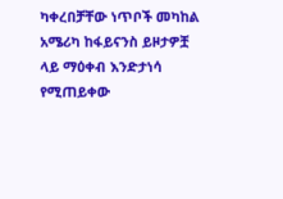ካቀረበቻቸው ነጥቦች መካከል አሜሪካ ከፋይናንስ ይዞታዎቿ ላይ ማዕቀብ እንድታነሳ የሚጠይቀው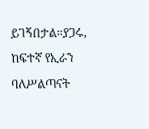ይገኝበታል።ያጋሩ, ከፍተኛ የኢራን ባለሥልጣናት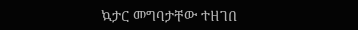ኳታር መግባታቸው ተዘገበ